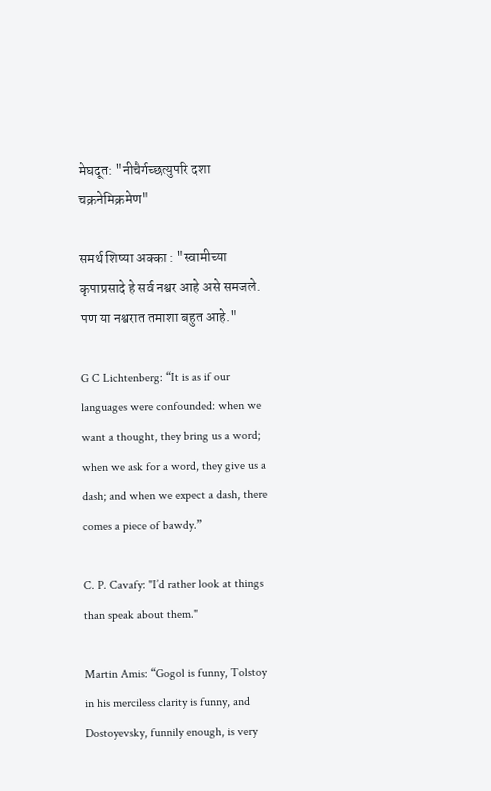मेघदूत: "नीचैर्गच्छत्युपरि दशा चक्रनेमिक्रमेण"

समर्थ शिष्या अक्का : "स्वामीच्या कृपाप्रसादे हे सर्व नश्वर आहे असे समजले. पण या नश्वरात तमाशा बहुत आहे."

G C Lichtenberg: “It is as if our languages were confounded: when we want a thought, they bring us a word; when we ask for a word, they give us a dash; and when we expect a dash, there comes a piece of bawdy.”

C. P. Cavafy: "I’d rather look at things than speak about them."

Martin Amis: “Gogol is funny, Tolstoy in his merciless clarity is funny, and Dostoyevsky, funnily enough, is very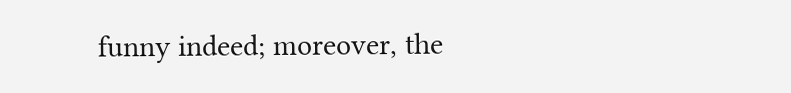funny indeed; moreover, the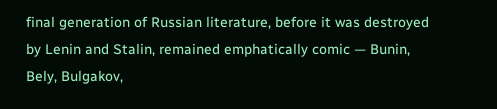final generation of Russian literature, before it was destroyed by Lenin and Stalin, remained emphatically comic — Bunin, Bely, Bulgakov,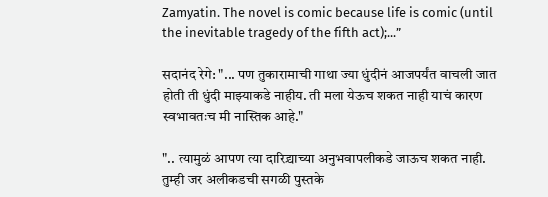Zamyatin. The novel is comic because life is comic (until the inevitable tragedy of the fifth act);...”

सदानंद रेगे: "... पण तुकारामाची गाथा ज्या धुंदीनं आजपर्यंत वाचली जात होती ती धुंदी माझ्याकडे नाहीय. ती मला येऊच शकत नाही याचं कारण स्वभावतःच मी नास्तिक आहे."

".. त्यामुळं आपण त्या दारिद्र्याच्या अनुभवापलीकडे जाऊच शकत नाही. तुम्ही जर अलीकडची सगळी पुस्तके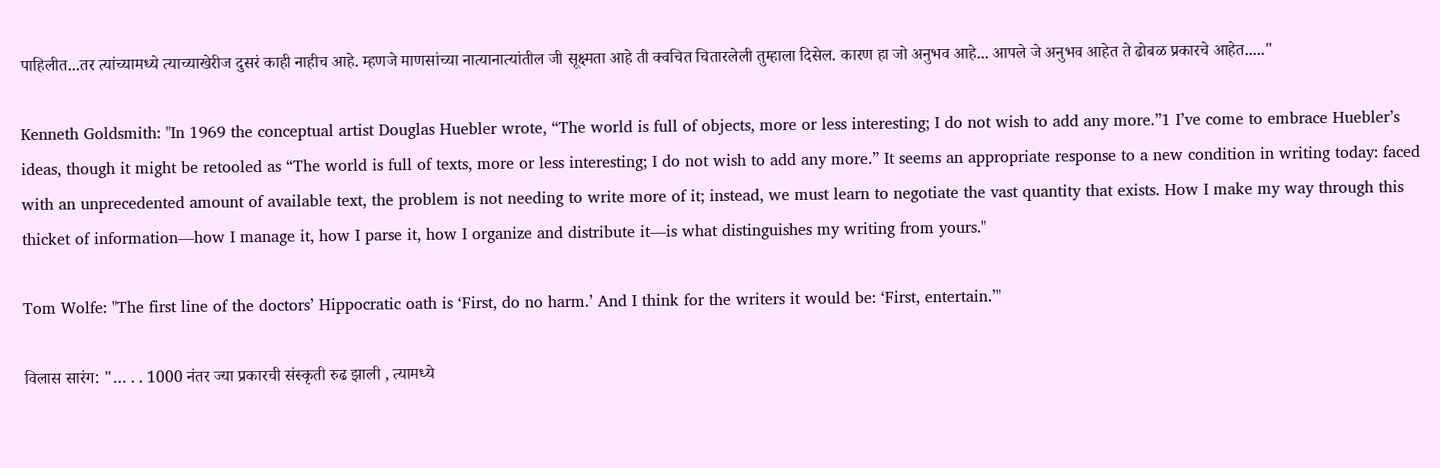पाहिलीत...तर त्यांच्यामध्ये त्याच्याखेरीज दुसरं काही नाहीच आहे. म्हणजे माणसांच्या नात्यानात्यांतील जी सूक्ष्मता आहे ती क्वचित चितारलेली तुम्हाला दिसेल. कारण हा जो अनुभव आहे... आपले जे अनुभव आहेत ते ढोबळ प्रकारचे आहेत....."

Kenneth Goldsmith: "In 1969 the conceptual artist Douglas Huebler wrote, “The world is full of objects, more or less interesting; I do not wish to add any more.”1 I’ve come to embrace Huebler’s ideas, though it might be retooled as “The world is full of texts, more or less interesting; I do not wish to add any more.” It seems an appropriate response to a new condition in writing today: faced with an unprecedented amount of available text, the problem is not needing to write more of it; instead, we must learn to negotiate the vast quantity that exists. How I make my way through this thicket of information—how I manage it, how I parse it, how I organize and distribute it—is what distinguishes my writing from yours."

Tom Wolfe: "The first line of the doctors’ Hippocratic oath is ‘First, do no harm.’ And I think for the writers it would be: ‘First, entertain.’"

विलास सारंग: "… . . 1000 नंतर ज्या प्रकारची संस्कृती रुढ झाली , त्यामध्ये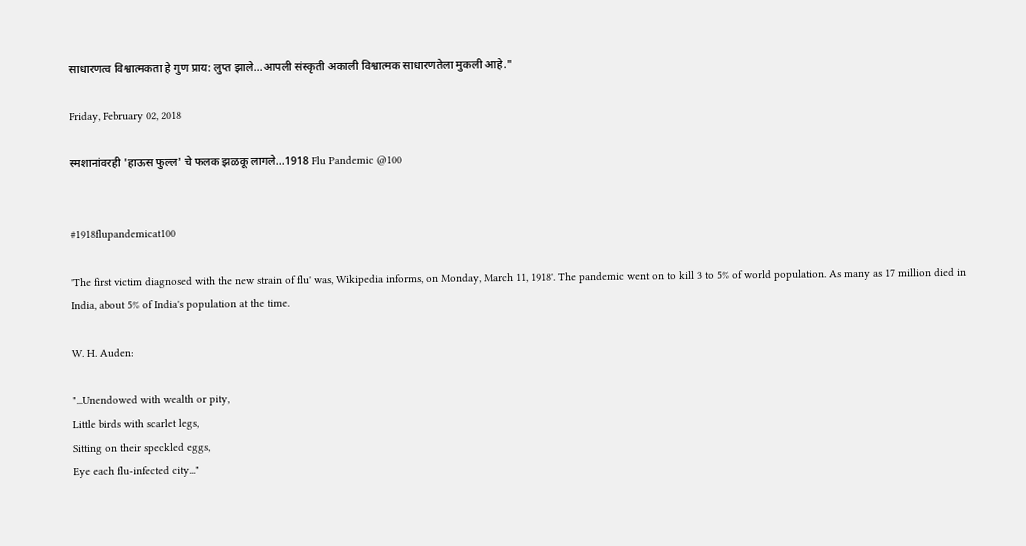साधारणत्व विश्वात्मकता हे गुण प्राय: लुप्त झाले...आपली संस्कृती अकाली विश्वात्मक साधारणतेला मुकली आहे."

Friday, February 02, 2018

स्मशानांवरही 'हाऊस फुल्ल' चे फलक झळकू लागले...1918 Flu Pandemic @100


#1918flupandemicat100

'The first victim diagnosed with the new strain of flu' was, Wikipedia informs, on Monday, March 11, 1918'. The pandemic went on to kill 3 to 5% of world population. As many as 17 million died in India, about 5% of India's population at the time.

W. H. Auden:

"...Unendowed with wealth or pity,
Little birds with scarlet legs,
Sitting on their speckled eggs,
Eye each flu-infected city..."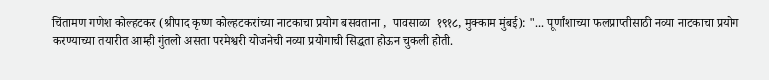चिंतामण गणेश कोल्हटकर (श्रीपाद कृष्ण कोल्हटकरांच्या नाटकाचा प्रयोग बसवताना ,  पावसाळा  १९१८, मुक्काम मुंबई): "... पूर्णांशाच्या फलप्राप्तीसाठी नव्या नाटकाचा प्रयोग करण्याच्या तयारीत आम्ही गुंतलो असता परमेश्वरी योजनेची नव्या प्रयोगाची सिद्धता होऊन चुकली होती.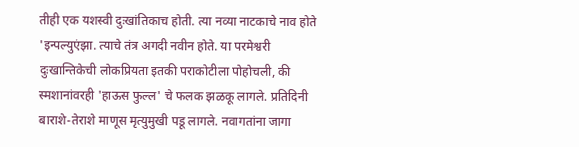तीही एक यशस्वी दुःखांतिकाच होती. त्या नव्या नाटकाचे नाव होते 'इन्पल्युएंझा. त्याचे तंत्र अगदी नवीन होते. या परमेश्वरी दुःखान्तिकेची लोकप्रियता इतकी पराकोटीला पोहोचली, की स्मशानांवरही 'हाऊस फुल्ल' चे फलक झळकू लागले. प्रतिदिनी बाराशे-तेराशे माणूस मृत्युमुखी पडू लागले. नवागतांना जागा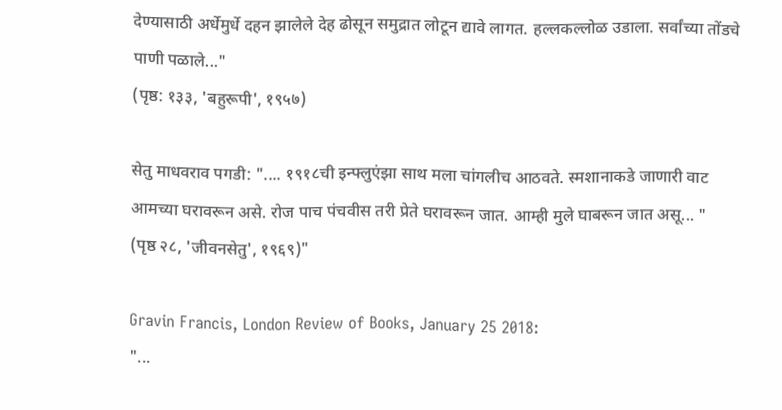देण्यासाठी अर्धेमुर्धे दहन झालेले देह ढोसून समुद्रात लोटून द्यावे लागत. हल्लकल्लोळ उडाला. सर्वांच्या तोंडचे पाणी पळाले..."
(पृष्ठ: १३३, 'बहुरूपी', १९५७)

सेतु माधवराव पगडी: ".... १९१८ची इन्फ्लुएंझा साथ मला चांगलीच आठवते. स्मशानाकडे जाणारी वाट आमच्या घरावरून असे. रोज पाच पंचवीस तरी प्रेते घरावरून जात. आम्ही मुले घाबरून जात असू... "
(पृष्ठ २८, 'जीवनसेतु', १९६९)"

Gravin Francis, London Review of Books, January 25 2018:
"...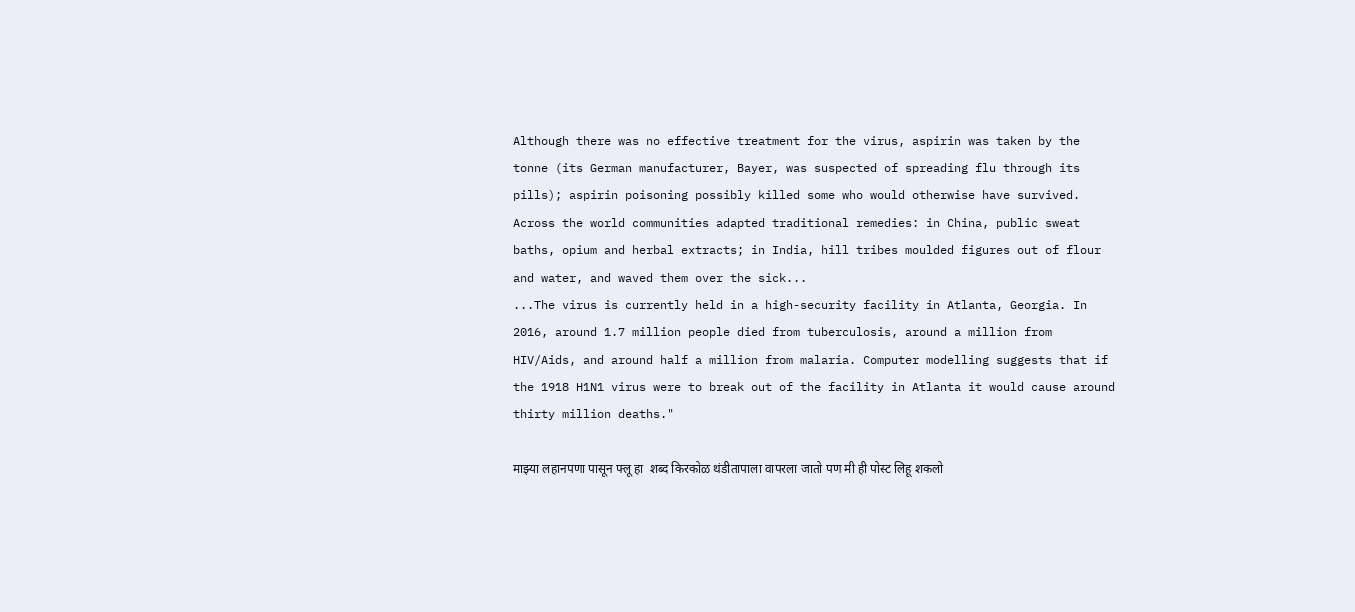Although there was no effective treatment for the virus, aspirin was taken by the tonne (its German manufacturer, Bayer, was suspected of spreading flu through its pills); aspirin poisoning possibly killed some who would otherwise have survived. Across the world communities adapted traditional remedies: in China, public sweat baths, opium and herbal extracts; in India, hill tribes moulded figures out of flour and water, and waved them over the sick...
...The virus is currently held in a high-security facility in Atlanta, Georgia. In 2016, around 1.7 million people died from tuberculosis, around a million from HIV/Aids, and around half a million from malaria. Computer modelling suggests that if the 1918 H1N1 virus were to break out of the facility in Atlanta it would cause around thirty million deaths."

माझ्या लहानपणा पासून फ्लू हा  शब्द किरकोळ थंडीतापाला वापरला जातो पण मी ही पोस्ट लिहू शकलो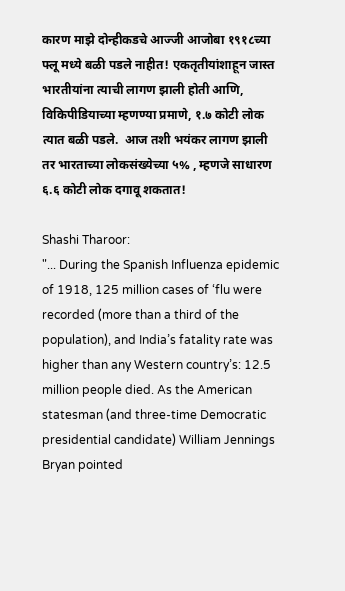कारण माझे दोन्हीकडचे आज्जी आजोबा १९१८च्या फ्लू मध्ये बळी पडले नाहीत! एकतृतीयांशाहून जास्त भारतीयांना त्याची लागण झाली होती आणि,  विकिपीडियाच्या म्हणण्या प्रमाणे, १.७ कोटी लोक त्यात बळी पडले.  आज तशी भयंकर लागण झाली तर भारताच्या लोकसंख्येच्या ५% , म्हणजे साधारण ६.६ कोटी लोक दगावू शकतात!

Shashi Tharoor:
"... During the Spanish Influenza epidemic of 1918, 125 million cases of ‘flu were recorded (more than a third of the population), and India’s fatality rate was higher than any Western country’s: 12.5 million people died. As the American statesman (and three-time Democratic presidential candidate) William Jennings Bryan pointed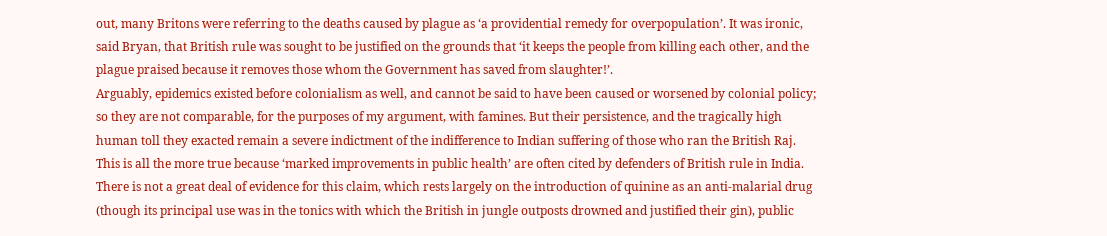out, many Britons were referring to the deaths caused by plague as ‘a providential remedy for overpopulation’. It was ironic, said Bryan, that British rule was sought to be justified on the grounds that ‘it keeps the people from killing each other, and the plague praised because it removes those whom the Government has saved from slaughter!’.
Arguably, epidemics existed before colonialism as well, and cannot be said to have been caused or worsened by colonial policy; so they are not comparable, for the purposes of my argument, with famines. But their persistence, and the tragically high human toll they exacted remain a severe indictment of the indifference to Indian suffering of those who ran the British Raj. This is all the more true because ‘marked improvements in public health’ are often cited by defenders of British rule in India. There is not a great deal of evidence for this claim, which rests largely on the introduction of quinine as an anti-malarial drug (though its principal use was in the tonics with which the British in jungle outposts drowned and justified their gin), public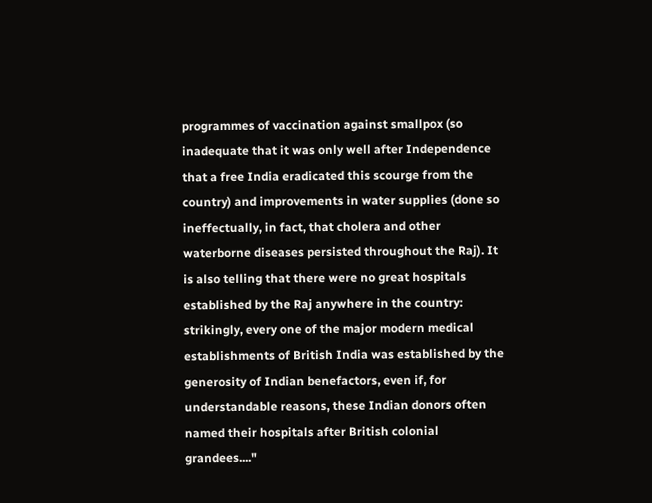programmes of vaccination against smallpox (so inadequate that it was only well after Independence that a free India eradicated this scourge from the country) and improvements in water supplies (done so ineffectually, in fact, that cholera and other waterborne diseases persisted throughout the Raj). It is also telling that there were no great hospitals established by the Raj anywhere in the country: strikingly, every one of the major modern medical establishments of British India was established by the generosity of Indian benefactors, even if, for understandable reasons, these Indian donors often named their hospitals after British colonial grandees...."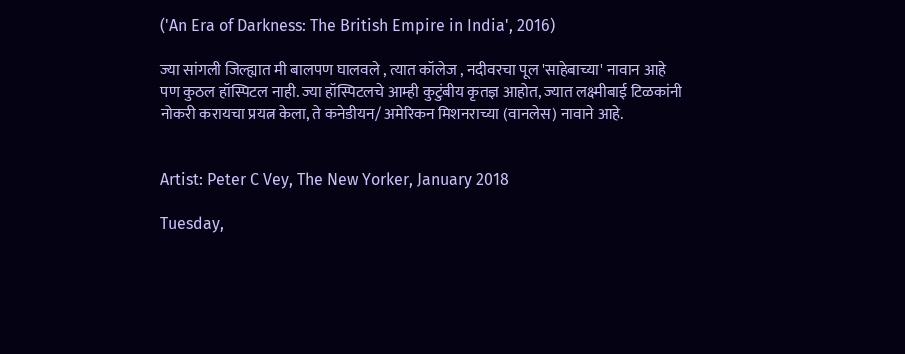('An Era of Darkness: The British Empire in India', 2016)

ज्या सांगली जिल्ह्यात मी बालपण घालवले , त्यात कॉलेज , नदीवरचा पूल 'साहेबाच्या' नावान आहे पण कुठल हॉस्पिटल नाही. ज्या हॉस्पिटलचे आम्ही कुटुंबीय कृतज्ञ आहोत, ज्यात लक्ष्मीबाई टिळकांनी नोकरी करायचा प्रयत्न केला, ते कनेडीयन/ अमेरिकन मिशनराच्या (वानलेस) नावाने आहे.


Artist: Peter C Vey, The New Yorker, January 2018

Tuesday,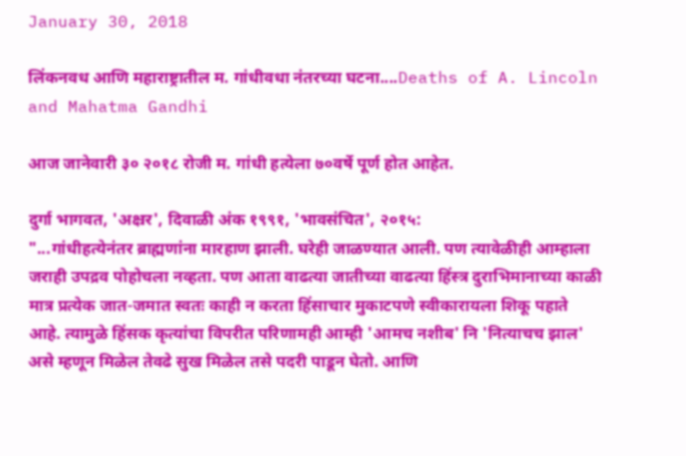January 30, 2018

लिंकनवध आणि महाराष्ट्रातील म. गांधीवधा नंतरच्या घटना....Deaths of A. Lincoln and Mahatma Gandhi

आज जानेवारी ३० २०१८ रोजी म. गांधी हत्येला ७०वर्षे पूर्ण होत आहेत.

दुर्गा भागवत, 'अक्ष्रर', दिवाळी अंक १९९१, 'भावसंचित', २०१५:
"...गांधीहत्येनंतर ब्राह्मणांना मारहाण झाली. घरेही जाळण्यात आली. पण त्यावेळीही आम्हाला जराही उपद्रव पोहोचला नव्हता. पण आता वाढत्या जातीच्या वाढत्या हिंस्त्र दुराभिमानाच्या काळी मात्र प्रत्येक जात-जमात स्वतः काही न करता हिंसाचार मुकाटपणे स्वीकारायला शिकू पहाते आहे. त्यामुळे हिंसक कृत्यांचा विपरीत परिणामही आम्ही 'आमच नशीब' नि 'नित्याचच झाल' असे म्हणून मिळेल तेवढे सुख मिळेल तसे पदरी पाडून घेतो. आणि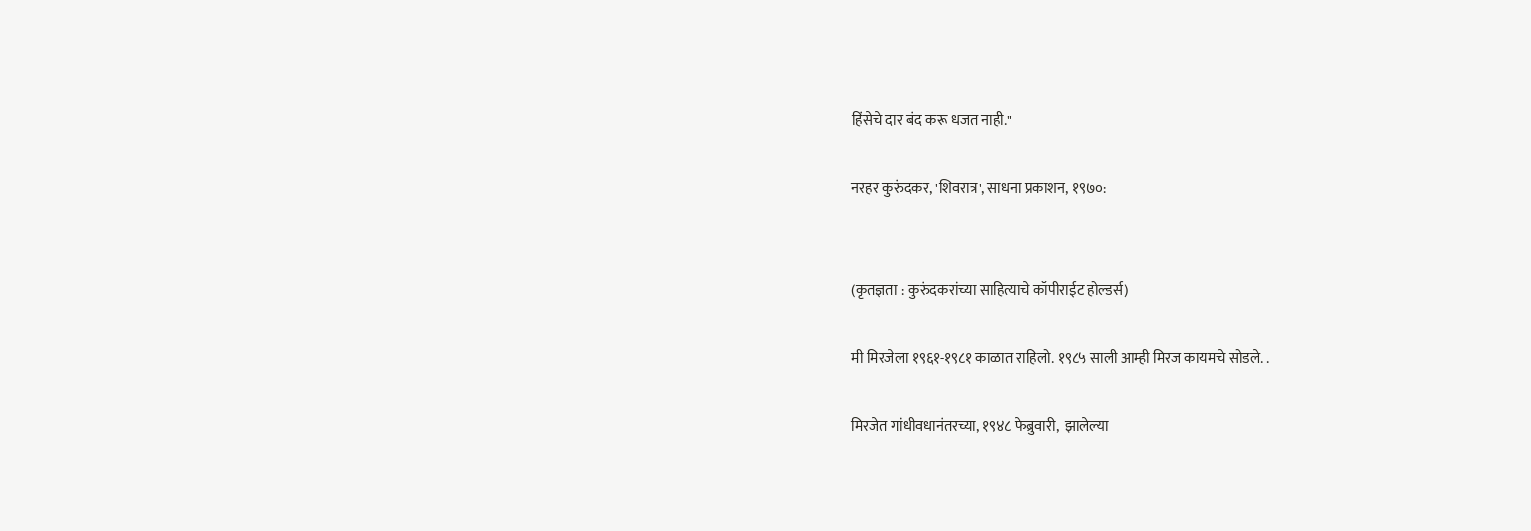हिंसेचे दार बंद करू धजत नाही."

नरहर कुरुंदकर, 'शिवरात्र', साधना प्रकाशन, १९७०:


(कृतज्ञता : कुरुंदकरांच्या साहित्याचे कॉपीराईट होल्डर्स)

मी मिरजेला १९६१-१९८१ काळात राहिलो. १९८५ साली आम्ही मिरज कायमचे सोडले. .

मिरजेत गांधीवधानंतरच्या, १९४८ फेब्रुवारी,  झालेल्या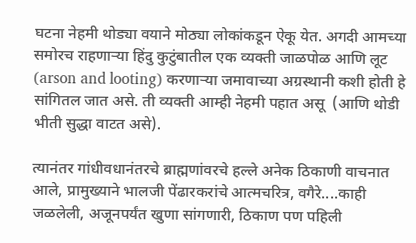घटना नेहमी थोड्या वयाने मोठ्या लोकांकडून ऐकू येत. अगदी आमच्या समोरच राहणाऱ्या हिंदु कुटुंबातील एक व्यक्ती जाळपोळ आणि लूट (arson and looting) करणाऱ्या जमावाच्या अग्रस्थानी कशी होती हे सांगितल जात असे. ती व्यक्ती आम्ही नेहमी पहात असू  (आणि थोडी भीती सुद्धा वाटत असे).

त्यानंतर गांधीवधानंतरचे ब्राह्मणांवरचे हल्ले अनेक ठिकाणी वाचनात आले, प्रामुख्याने भालजी पेंढारकरांचे आत्मचरित्र, वगैरे....काही जळलेली, अजूनपर्यंत खुणा सांगणारी, ठिकाण पण पहिली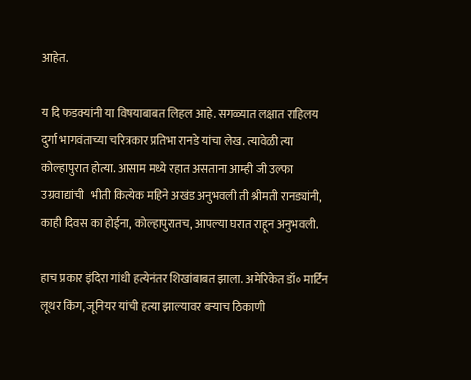आहेत.

य दि फडक्यांनी या विषयाबाबत लिहल आहे. सगळ्यात लक्षात राहिलय दुर्गा भागवंताच्या चरित्रकार प्रतिभा रानडे यांचा लेख. त्यावेळी त्या कोल्हापुरात होत्या. आसाम मध्ये रहात असताना आम्ही जी उल्फा उग्रवाद्यांची   भीती कित्येक महिने अखंड अनुभवली ती श्रीमती रानड्यांनी, काही दिवस का होईना, कोल्हापुरातच, आपल्या घरात राहून अनुभवली.

हाच प्रकार इंदिरा गांधी हत्येनंतर शिखांबाबत झाला. अमेरिकेत डॉ॰ मार्टिन लूथर किंग, जूनियर यांची हत्या झाल्यावर बऱ्याच ठिकाणी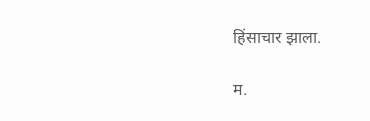हिंसाचार झाला.

म.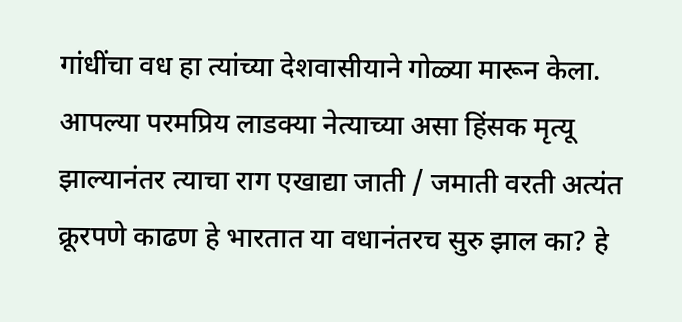गांधींचा वध हा त्यांच्या देशवासीयाने गोळ्या मारून केला. आपल्या परमप्रिय लाडक्या नेत्याच्या असा हिंसक मृत्यू झाल्यानंतर त्याचा राग एखाद्या जाती / जमाती वरती अत्यंत क्रूरपणे काढण हे भारतात या वधानंतरच सुरु झाल का? हे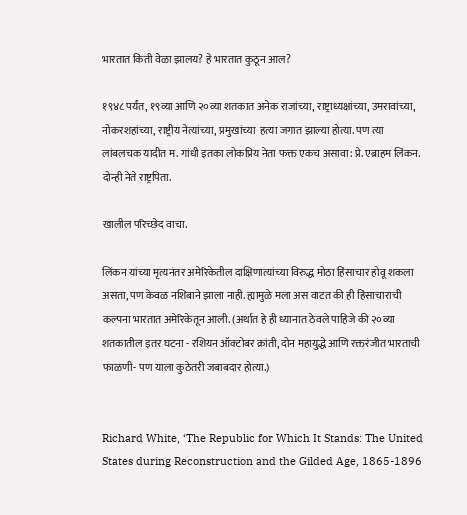भारतात किती वेळा झालय? हे भारतात कुठून आल?

१९४८ पर्यंत, १९व्या आणि २०व्या शतकात अनेक राजांच्या, राष्ट्राध्यक्षांच्या, उमरावांच्या, नोकरशहांच्या, राष्ट्रीय नेत्यांच्या, प्रमुखांच्या  हत्या जगात झाल्या होत्या. पण त्या लांबलचक यादीत म. गांधी इतका लोकप्रिय नेता फक्त एकच असावा: प्रे. एब्राहम लिंकन. दोन्ही नेते राष्ट्रपिता.

खालील परिच्छेद वाचा.

लिंकन यांच्या मृत्यनंतर अमेरिकेतील दाक्षिणात्यांच्या विरुद्ध मोठा हिंसाचार होवू शकला असता, पण केवळ नशिबाने झाला नाही. ह्यामुळे मला अस वाटत की ही हिंसाचाराची कल्पना भारतात अमेरिकेतून आली. (अर्थात हे ही ध्यानात ठेवले पाहिजे की २०व्या शतकातील इतर घटना - रशियन ऑक्टोबर क्रांती, दोन महायुद्धे आणि रक्तरंजीत भारताची फाळणी- पण याला कुठेतरी जबाबदार होत्या.)


Richard White, ‘The Republic for Which It Stands: The United States during Reconstruction and the Gilded Age, 1865-1896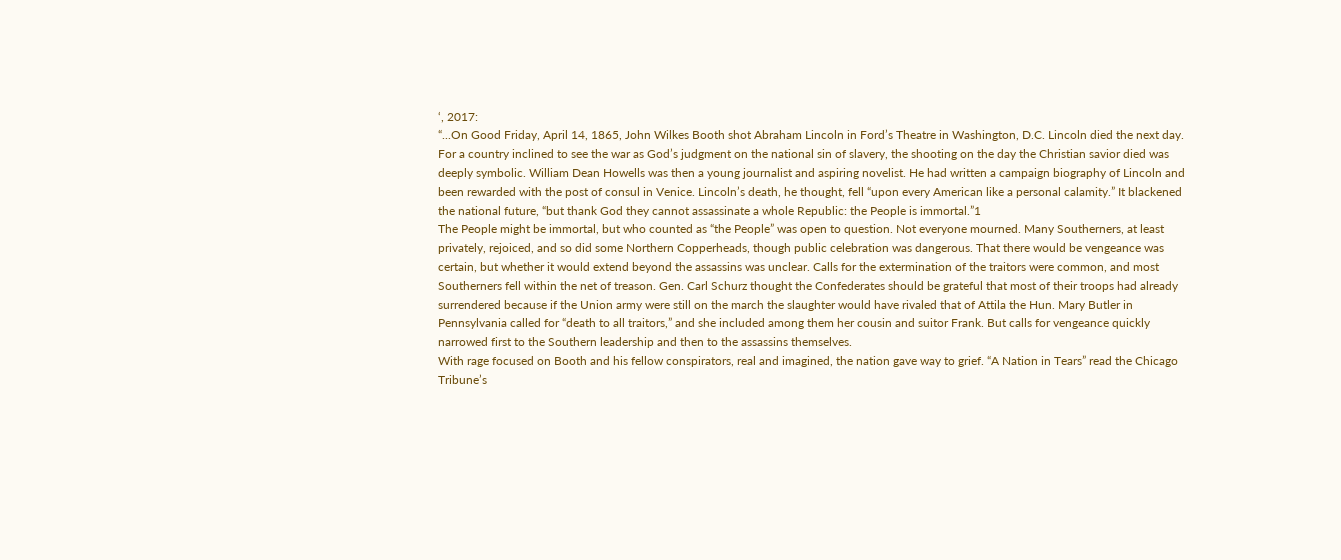‘, 2017:
“...On Good Friday, April 14, 1865, John Wilkes Booth shot Abraham Lincoln in Ford’s Theatre in Washington, D.C. Lincoln died the next day. For a country inclined to see the war as God’s judgment on the national sin of slavery, the shooting on the day the Christian savior died was deeply symbolic. William Dean Howells was then a young journalist and aspiring novelist. He had written a campaign biography of Lincoln and been rewarded with the post of consul in Venice. Lincoln’s death, he thought, fell “upon every American like a personal calamity.” It blackened the national future, “but thank God they cannot assassinate a whole Republic: the People is immortal.”1
The People might be immortal, but who counted as “the People” was open to question. Not everyone mourned. Many Southerners, at least privately, rejoiced, and so did some Northern Copperheads, though public celebration was dangerous. That there would be vengeance was certain, but whether it would extend beyond the assassins was unclear. Calls for the extermination of the traitors were common, and most Southerners fell within the net of treason. Gen. Carl Schurz thought the Confederates should be grateful that most of their troops had already surrendered because if the Union army were still on the march the slaughter would have rivaled that of Attila the Hun. Mary Butler in Pennsylvania called for “death to all traitors,” and she included among them her cousin and suitor Frank. But calls for vengeance quickly narrowed first to the Southern leadership and then to the assassins themselves.
With rage focused on Booth and his fellow conspirators, real and imagined, the nation gave way to grief. “A Nation in Tears” read the Chicago Tribune’s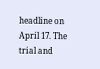headline on April 17. The trial and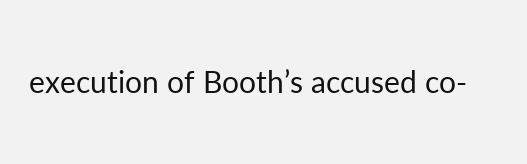execution of Booth’s accused co-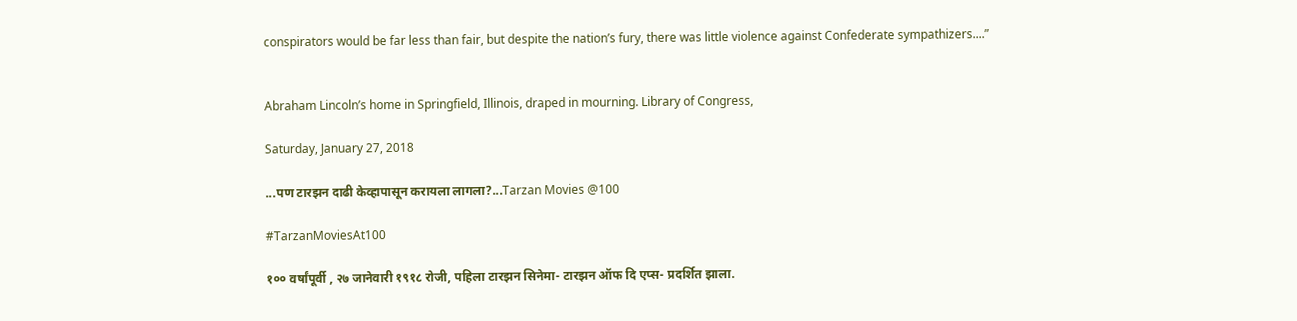conspirators would be far less than fair, but despite the nation’s fury, there was little violence against Confederate sympathizers....”


Abraham Lincoln’s home in Springfield, Illinois, draped in mourning. Library of Congress,

Saturday, January 27, 2018

...पण टारझन दाढी केव्हापासून करायला लागला?...Tarzan Movies @100

#TarzanMoviesAt100

१०० वर्षांपूर्वी , २७ जानेवारी १९१८ रोजी, पहिला टारझन सिनेमा- टारझन ऑफ दि एप्स- प्रदर्शित झाला.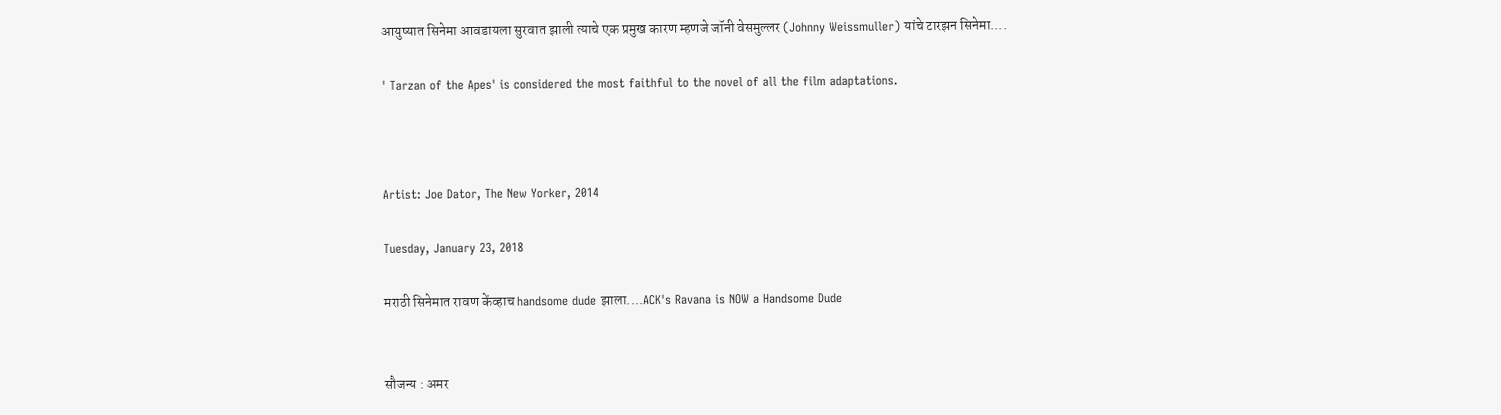आयुष्यात सिनेमा आवडायला सुरवात झाली त्याचे एक प्रमुख कारण म्हणजे जॉनी वेसमुल्लर (Johnny Weissmuller) यांचे टारझन सिनेमा....

' Tarzan of the Apes' is considered the most faithful to the novel of all the film adaptations.



Artist: Joe Dator, The New Yorker, 2014

Tuesday, January 23, 2018

मराठी सिनेमात रावण केंव्हाच handsome dude झाला....ACK's Ravana is NOW a Handsome Dude


सौजन्य : अमर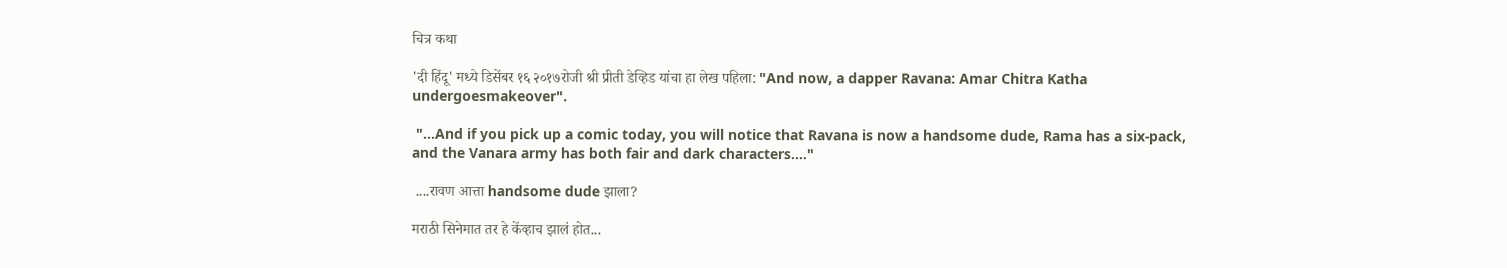चित्र कथा

'दी हिंदू' मध्ये डिसेंबर १६ २०१७रोजी श्री प्रीती डेव्हिड यांचा हा लेख पहिला: "And now, a dapper Ravana: Amar Chitra Katha undergoesmakeover".

 "...And if you pick up a comic today, you will notice that Ravana is now a handsome dude, Rama has a six-pack, and the Vanara army has both fair and dark characters...."

 ....रावण आत्ता handsome dude झाला?

मराठी सिनेमात तर हे केंव्हाच झालं होत...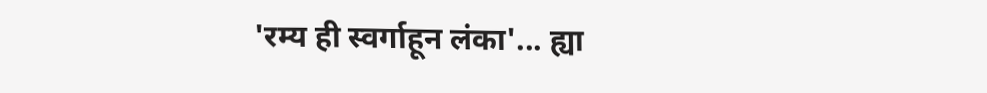'रम्य ही स्वर्गाहून लंका'... ह्या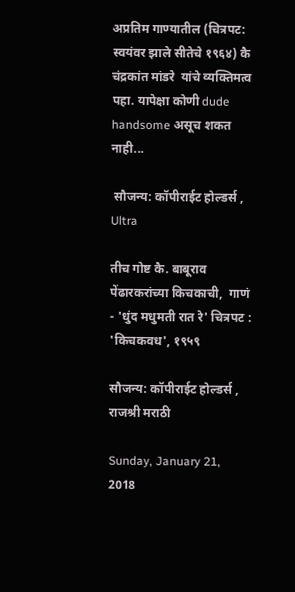अप्रतिम गाण्यातील (चित्रपट: स्वयंवर झाले सीतेचे १९६४) कै चंद्रकांत मांडरे  यांचे व्यक्तिमत्व पहा. यापेक्षा कोणी dude handsome असूच शकत नाही...

 सौजन्य: कॉपीराईट होल्डर्स , Ultra

तीच गोष्ट कै. बाबूराव पेंढारकरांच्या किचकाची,  गाणं - 'धुंद मधुमती रात रे' चित्रपट : 'किचकवध', १९५९

सौजन्य: कॉपीराईट होल्डर्स , राजश्री मराठी

Sunday, January 21, 2018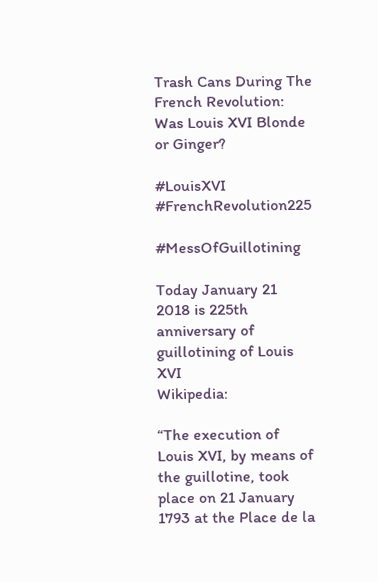Trash Cans During The French Revolution: Was Louis XVI Blonde or Ginger?

#LouisXVI #FrenchRevolution225

#MessOfGuillotining

Today January 21 2018 is 225th anniversary of guillotining of Louis XVI
Wikipedia:

“The execution of Louis XVI, by means of the guillotine, took place on 21 January 1793 at the Place de la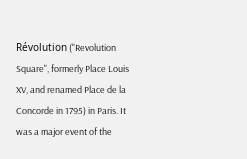Révolution ("Revolution Square", formerly Place Louis XV, and renamed Place de la Concorde in 1795) in Paris. It was a major event of the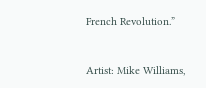French Revolution.”


Artist: Mike Williams,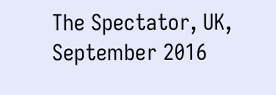The Spectator, UK, September 2016